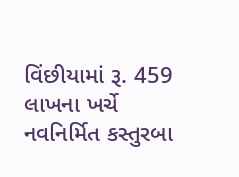વિંછીયામાં રૂ. 459 લાખના ખર્ચે નવનિર્મિત કસ્તુરબા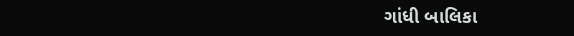ગાંધી બાલિકા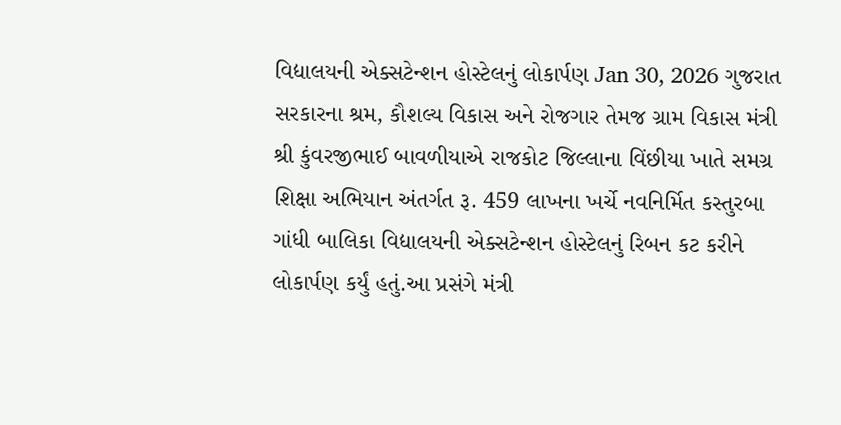વિદ્યાલયની એક્સટેન્શન હોસ્ટેલનું લોકાર્પણ Jan 30, 2026 ગુજરાત સરકારના શ્રમ, કૌશલ્ય વિકાસ અને રોજગાર તેમજ ગ્રામ વિકાસ મંત્રી શ્રી કુંવરજીભાઈ બાવળીયાએ રાજકોટ જિલ્લાના વિંછીયા ખાતે સમગ્ર શિક્ષા અભિયાન અંતર્ગત રૂ. 459 લાખના ખર્ચે નવનિર્મિત કસ્તુરબા ગાંધી બાલિકા વિદ્યાલયની એક્સટેન્શન હોસ્ટેલનું રિબન કટ કરીને લોકાર્પણ કર્યું હતું.આ પ્રસંગે મંત્રી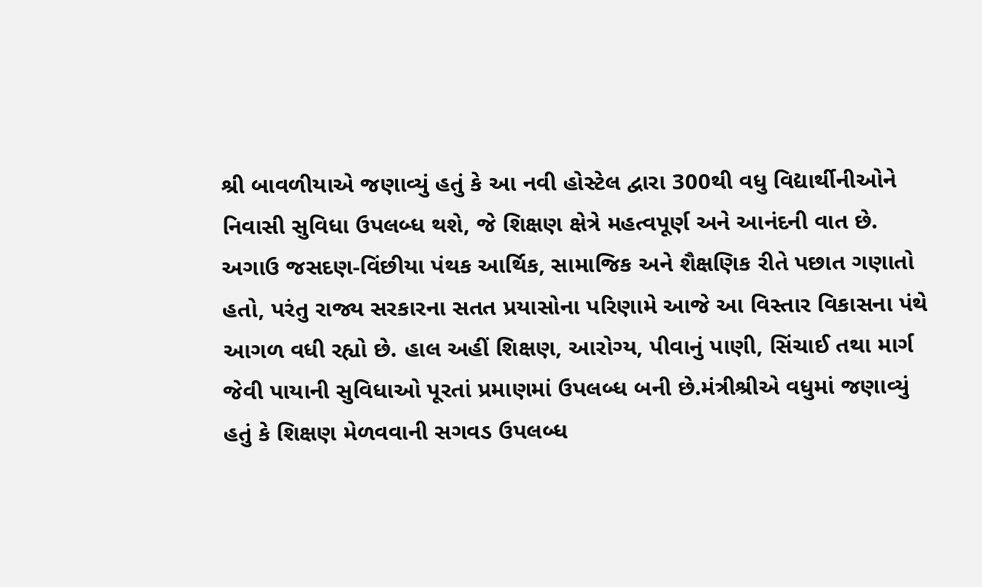શ્રી બાવળીયાએ જણાવ્યું હતું કે આ નવી હોસ્ટેલ દ્વારા 300થી વધુ વિદ્યાર્થીનીઓને નિવાસી સુવિધા ઉપલબ્ધ થશે, જે શિક્ષણ ક્ષેત્રે મહત્વપૂર્ણ અને આનંદની વાત છે. અગાઉ જસદણ-વિંછીયા પંથક આર્થિક, સામાજિક અને શૈક્ષણિક રીતે પછાત ગણાતો હતો, પરંતુ રાજ્ય સરકારના સતત પ્રયાસોના પરિણામે આજે આ વિસ્તાર વિકાસના પંથે આગળ વધી રહ્યો છે. હાલ અહીં શિક્ષણ, આરોગ્ય, પીવાનું પાણી, સિંચાઈ તથા માર્ગ જેવી પાયાની સુવિધાઓ પૂરતાં પ્રમાણમાં ઉપલબ્ધ બની છે.મંત્રીશ્રીએ વધુમાં જણાવ્યું હતું કે શિક્ષણ મેળવવાની સગવડ ઉપલબ્ધ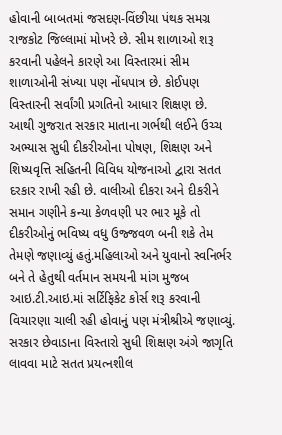હોવાની બાબતમાં જસદણ-વિંછીયા પંથક સમગ્ર રાજકોટ જિલ્લામાં મોખરે છે. સીમ શાળાઓ શરૂ કરવાની પહેલને કારણે આ વિસ્તારમાં સીમ શાળાઓની સંખ્યા પણ નોંધપાત્ર છે. કોઈપણ વિસ્તારની સર્વાંગી પ્રગતિનો આધાર શિક્ષણ છે. આથી ગુજરાત સરકાર માતાના ગર્ભથી લઈને ઉચ્ચ અભ્યાસ સુધી દીકરીઓના પોષણ, શિક્ષણ અને શિષ્યવૃત્તિ સહિતની વિવિધ યોજનાઓ દ્વારા સતત દરકાર રાખી રહી છે. વાલીઓ દીકરા અને દીકરીને સમાન ગણીને કન્યા કેળવણી પર ભાર મૂકે તો દીકરીઓનું ભવિષ્ય વધુ ઉજ્જવળ બની શકે તેમ તેમણે જણાવ્યું હતું.મહિલાઓ અને યુવાનો સ્વનિર્ભર બને તે હેતુથી વર્તમાન સમયની માંગ મુજબ આઇ.ટી.આઇ.માં સર્ટિફિકેટ કોર્સ શરૂ કરવાની વિચારણા ચાલી રહી હોવાનું પણ મંત્રીશ્રીએ જણાવ્યું. સરકાર છેવાડાના વિસ્તારો સુધી શિક્ષણ અંગે જાગૃતિ લાવવા માટે સતત પ્રયત્નશીલ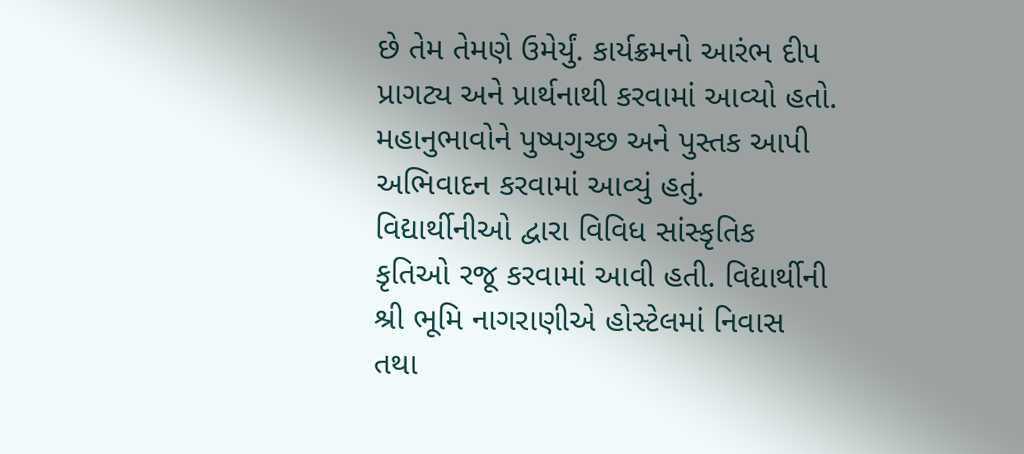છે તેમ તેમણે ઉમેર્યું. કાર્યક્રમનો આરંભ દીપ પ્રાગટ્ય અને પ્રાર્થનાથી કરવામાં આવ્યો હતો. મહાનુભાવોને પુષ્પગુચ્છ અને પુસ્તક આપી અભિવાદન કરવામાં આવ્યું હતું. વિદ્યાર્થીનીઓ દ્વારા વિવિધ સાંસ્કૃતિક કૃતિઓ રજૂ કરવામાં આવી હતી. વિદ્યાર્થીની શ્રી ભૂમિ નાગરાણીએ હોસ્ટેલમાં નિવાસ તથા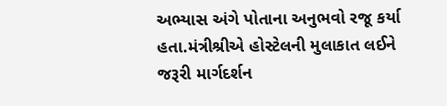અભ્યાસ અંગે પોતાના અનુભવો રજૂ કર્યા હતા.મંત્રીશ્રીએ હોસ્ટેલની મુલાકાત લઈને જરૂરી માર્ગદર્શન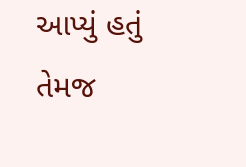આપ્યું હતું તેમજ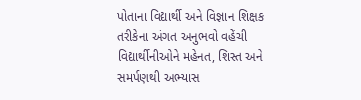પોતાના વિદ્યાર્થી અને વિજ્ઞાન શિક્ષક તરીકેના અંગત અનુભવો વહેંચી વિદ્યાર્થીનીઓને મહેનત, શિસ્ત અને સમર્પણથી અભ્યાસ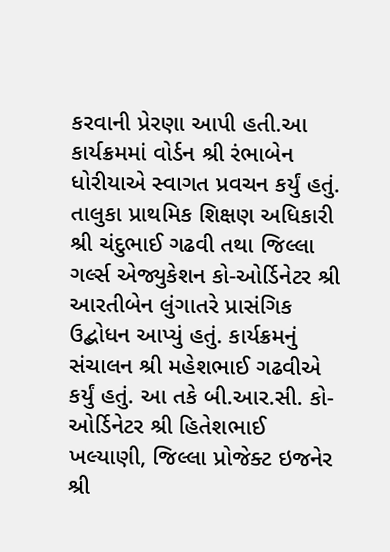કરવાની પ્રેરણા આપી હતી.આ કાર્યક્રમમાં વોર્ડન શ્રી રંભાબેન ધોરીયાએ સ્વાગત પ્રવચન કર્યું હતું. તાલુકા પ્રાથમિક શિક્ષણ અધિકારી શ્રી ચંદુભાઈ ગઢવી તથા જિલ્લા ગર્લ્સ એજ્યુકેશન કો-ઓર્ડિનેટર શ્રી આરતીબેન લુંગાતરે પ્રાસંગિક ઉદ્બોધન આપ્યું હતું. કાર્યક્રમનું સંચાલન શ્રી મહેશભાઈ ગઢવીએ કર્યું હતું. આ તકે બી.આર.સી. કો-ઓર્ડિનેટર શ્રી હિતેશભાઈ ખલ્યાણી, જિલ્લા પ્રોજેક્ટ ઇજનેર શ્રી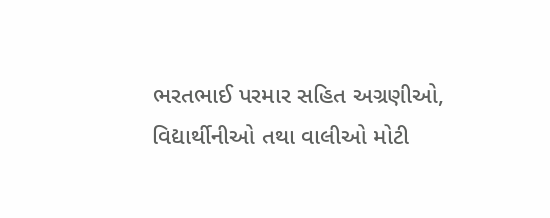ભરતભાઈ પરમાર સહિત અગ્રણીઓ, વિદ્યાર્થીનીઓ તથા વાલીઓ મોટી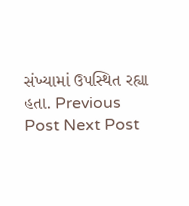સંખ્યામાં ઉપસ્થિત રહ્યા હતા. Previous Post Next Post